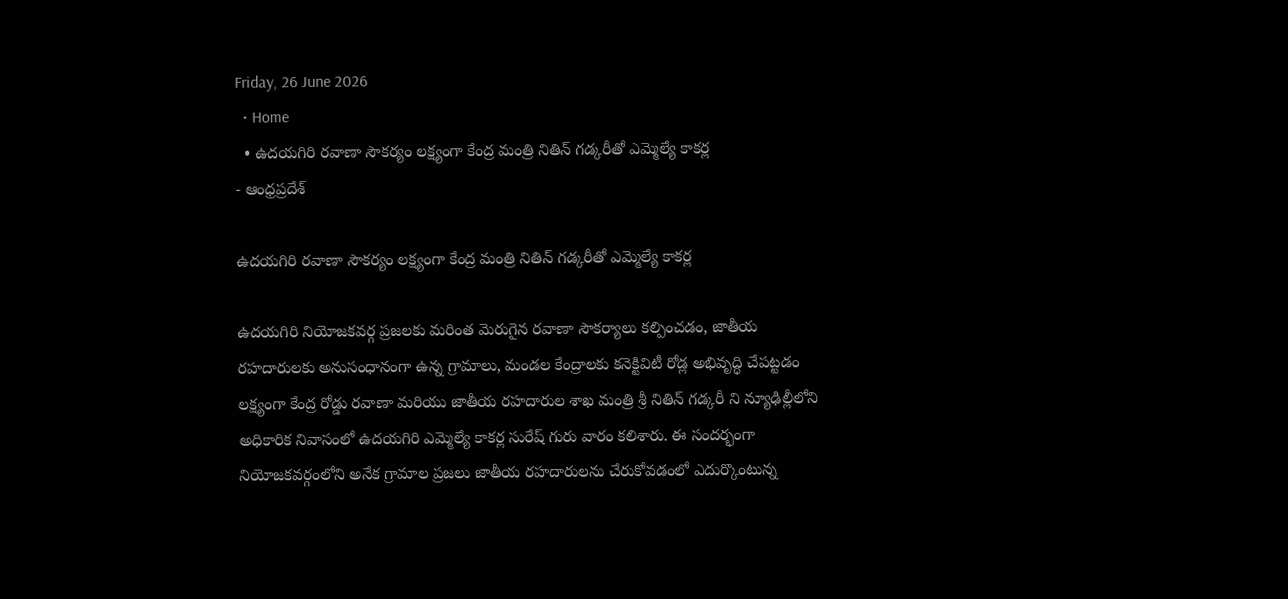Friday, 26 June 2026
  • Home
  • ఉదయగిరి రవాణా సౌకర్యం లక్ష్యంగా కేంద్ర మంత్రి నితిన్ గడ్కరీతో ఎమ్మెల్యే కాకర్ల
- ఆంధ్రప్రదేశ్

ఉదయగిరి రవాణా సౌకర్యం లక్ష్యంగా కేంద్ర మంత్రి నితిన్ గడ్కరీతో ఎమ్మెల్యే కాకర్ల

ఉదయగిరి నియోజకవర్గ ప్రజలకు మరింత మెరుగైన రవాణా సౌకర్యాలు కల్పించడం, జాతీయ రహదారులకు అనుసంధానంగా ఉన్న గ్రామాలు, మండల కేంద్రాలకు కనెక్టివిటీ రోడ్ల అభివృద్ధి చేపట్టడం లక్ష్యంగా కేంద్ర రోడ్డు రవాణా మరియు జాతీయ రహదారుల శాఖ మంత్రి శ్రీ నితిన్ గడ్కరీ ని న్యూఢిల్లీలోని అధికారిక నివాసంలో ఉదయగిరి ఎమ్మెల్యే కాకర్ల సురేష్ గురు వారం కలిశారు. ఈ సందర్భంగా నియోజకవర్గంలోని అనేక గ్రామాల ప్రజలు జాతీయ రహదారులను చేరుకోవడంలో ఎదుర్కొంటున్న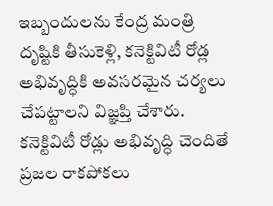ఇబ్బందులను కేంద్ర మంత్రి దృష్టికి తీసుకెళ్లి, కనెక్టివిటీ రోడ్ల అభివృద్ధికి అవసరమైన చర్యలు చేపట్టాలని విజ్ఞప్తి చేశారు. కనెక్టివిటీ రోడ్లు అభివృద్ధి చెందితే ప్రజల రాకపోకలు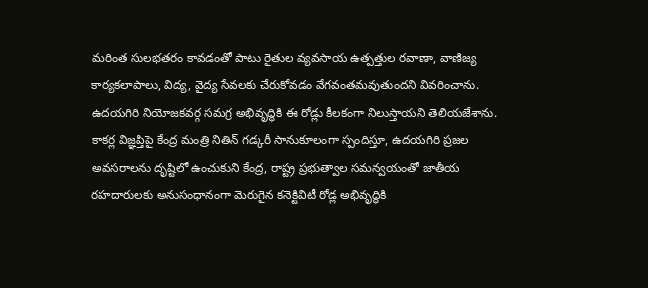మరింత సులభతరం కావడంతో పాటు రైతుల వ్యవసాయ ఉత్పత్తుల రవాణా, వాణిజ్య కార్యకలాపాలు, విద్య, వైద్య సేవలకు చేరుకోవడం వేగవంతమవుతుందని వివరించాను. ఉదయగిరి నియోజకవర్గ సమగ్ర అభివృద్ధికి ఈ రోడ్లు కీలకంగా నిలుస్తాయని తెలియజేశాను. కాకర్ల విజ్ఞప్తిపై కేంద్ర మంత్రి నితిన్ గడ్కరీ సానుకూలంగా స్పందిస్తూ, ఉదయగిరి ప్రజల అవసరాలను దృష్టిలో ఉంచుకుని కేంద్ర, రాష్ట్ర ప్రభుత్వాల సమన్వయంతో జాతీయ రహదారులకు అనుసంధానంగా మెరుగైన కనెక్టివిటీ రోడ్ల అభివృద్ధికి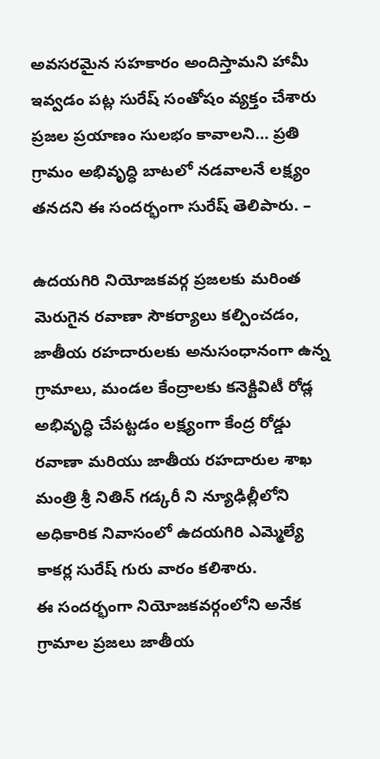అవసరమైన సహకారం అందిస్తామని హామీ ఇవ్వడం పట్ల సురేష్ సంతోషం వ్యక్తం చేశారు ప్రజల ప్రయాణం సులభం కావాలని… ప్రతి గ్రామం అభివృద్ధి బాటలో నడవాలనే లక్ష్యం తనదని ఈ సందర్భంగా సురేష్ తెలిపారు. –

ఉదయగిరి నియోజకవర్గ ప్రజలకు మరింత మెరుగైన రవాణా సౌకర్యాలు కల్పించడం, జాతీయ రహదారులకు అనుసంధానంగా ఉన్న గ్రామాలు, మండల కేంద్రాలకు కనెక్టివిటీ రోడ్ల అభివృద్ధి చేపట్టడం లక్ష్యంగా కేంద్ర రోడ్డు రవాణా మరియు జాతీయ రహదారుల శాఖ మంత్రి శ్రీ నితిన్ గడ్కరీ ని న్యూఢిల్లీలోని అధికారిక నివాసంలో ఉదయగిరి ఎమ్మెల్యే కాకర్ల సురేష్ గురు వారం కలిశారు.
ఈ సందర్భంగా నియోజకవర్గంలోని అనేక గ్రామాల ప్రజలు జాతీయ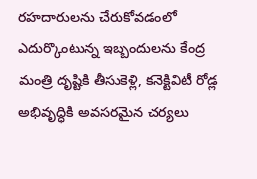రహదారులను చేరుకోవడంలో ఎదుర్కొంటున్న ఇబ్బందులను కేంద్ర మంత్రి దృష్టికి తీసుకెళ్లి, కనెక్టివిటీ రోడ్ల అభివృద్ధికి అవసరమైన చర్యలు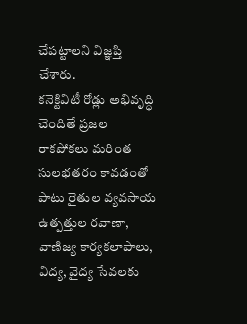చేపట్టాలని విజ్ఞప్తి చేశారు.
కనెక్టివిటీ రోడ్లు అభివృద్ధి చెందితే ప్రజల రాకపోకలు మరింత సులభతరం కావడంతో పాటు రైతుల వ్యవసాయ ఉత్పత్తుల రవాణా, వాణిజ్య కార్యకలాపాలు, విద్య, వైద్య సేవలకు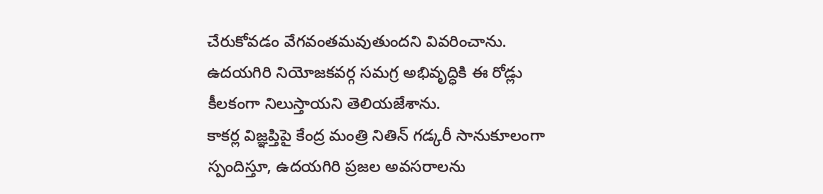చేరుకోవడం వేగవంతమవుతుందని వివరించాను. ఉదయగిరి నియోజకవర్గ సమగ్ర అభివృద్ధికి ఈ రోడ్లు కీలకంగా నిలుస్తాయని తెలియజేశాను.
కాకర్ల విజ్ఞప్తిపై కేంద్ర మంత్రి నితిన్ గడ్కరీ సానుకూలంగా స్పందిస్తూ, ఉదయగిరి ప్రజల అవసరాలను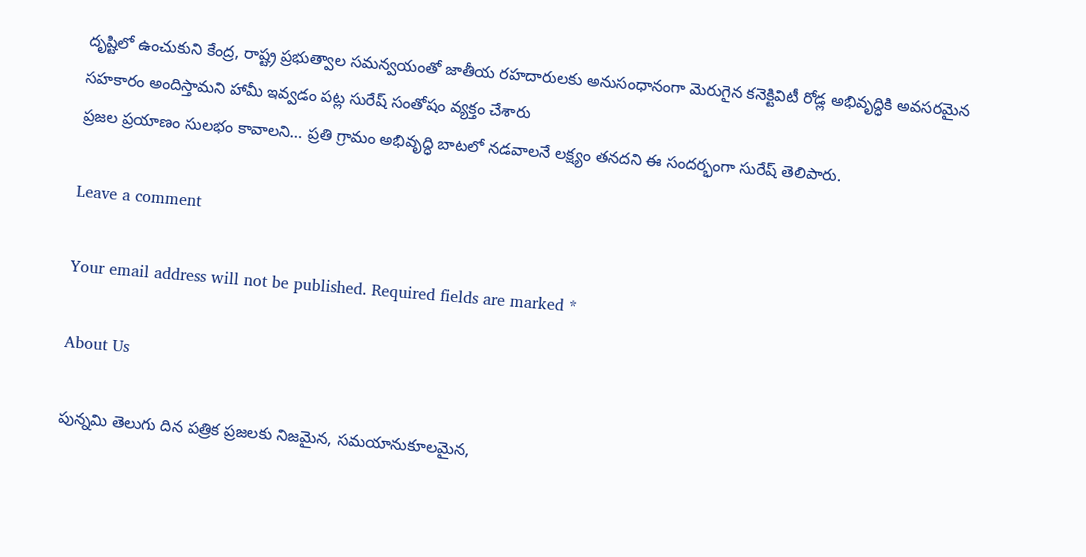దృష్టిలో ఉంచుకుని కేంద్ర, రాష్ట్ర ప్రభుత్వాల సమన్వయంతో జాతీయ రహదారులకు అనుసంధానంగా మెరుగైన కనెక్టివిటీ రోడ్ల అభివృద్ధికి అవసరమైన సహకారం అందిస్తామని హామీ ఇవ్వడం పట్ల సురేష్ సంతోషం వ్యక్తం చేశారు
ప్రజల ప్రయాణం సులభం కావాలని… ప్రతి గ్రామం అభివృద్ధి బాటలో నడవాలనే లక్ష్యం తనదని ఈ సందర్భంగా సురేష్ తెలిపారు.

Leave a comment

Your email address will not be published. Required fields are marked *

About Us

పున్నమి తెలుగు దిన పత్రిక ప్రజలకు నిజమైన, సమయానుకూలమైన,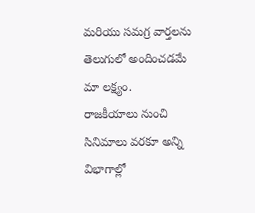మరియు సమగ్ర వార్తలను తెలుగులో అందించడమే మా లక్ష్యం.
రాజకీయాలు నుంచి సినిమాలు వరకూ అన్ని విభాగాల్లో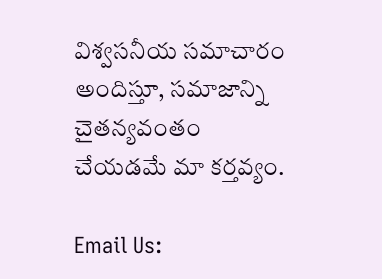విశ్వసనీయ సమాచారం అందిస్తూ, సమాజాన్ని చైతన్యవంతం చేయడమే మా కర్తవ్యం.

Email Us: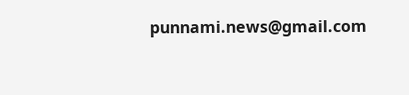punnami.news@gmail.com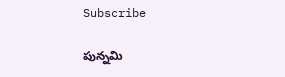Subscribe

పున్నమి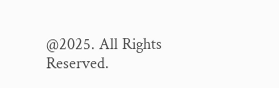@2025. All Rights Reserved.